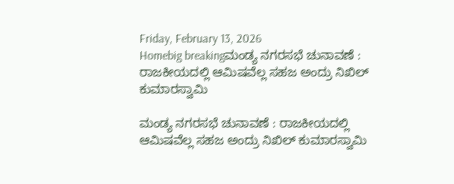Friday, February 13, 2026
Homebig breakingಮಂಡ್ಯ ನಗರಸಭೆ ಚುನಾವಣೆ : ರಾಜಕೀಯದಲ್ಲಿ ಆಮಿಷವೆಲ್ಲ ಸಹಜ ಅಂದ್ರು ನಿಖಿಲ್‌ ಕುಮಾರಸ್ವಾಮಿ

ಮಂಡ್ಯ ನಗರಸಭೆ ಚುನಾವಣೆ : ರಾಜಕೀಯದಲ್ಲಿ ಆಮಿಷವೆಲ್ಲ ಸಹಜ ಅಂದ್ರು ನಿಖಿಲ್‌ ಕುಮಾರಸ್ವಾಮಿ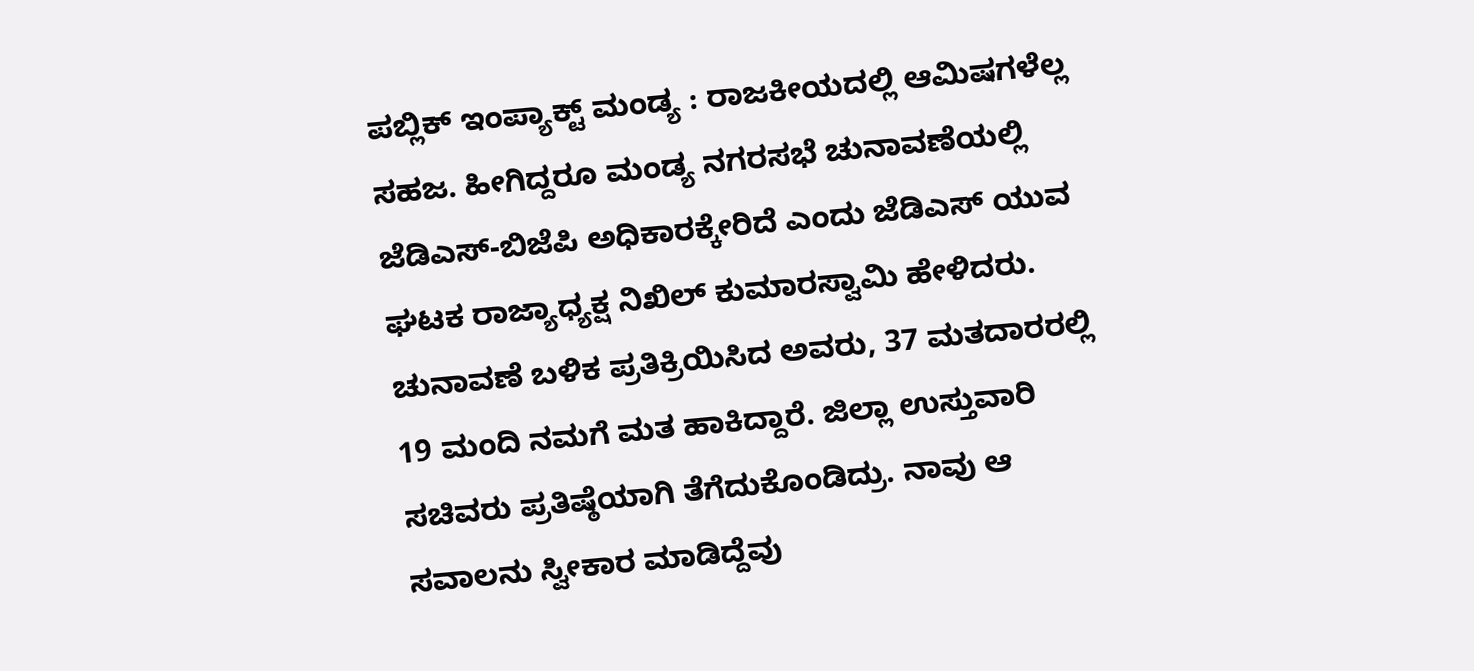ಪಬ್ಲಿಕ್‌ ಇಂಪ್ಯಾಕ್ಟ್‌ ಮಂಡ್ಯ : ರಾಜಕೀಯದಲ್ಲಿ ಆಮಿಷಗಳೆಲ್ಲ ಸಹಜ. ಹೀಗಿದ್ದರೂ ಮಂಡ್ಯ ನಗರಸಭೆ ಚುನಾವಣೆಯಲ್ಲಿ ಜೆಡಿಎಸ್‌-ಬಿಜೆಪಿ ಅಧಿಕಾರಕ್ಕೇರಿದೆ ಎಂದು ಜೆಡಿಎಸ್‌ ಯುವ ಘಟಕ ರಾಜ್ಯಾಧ್ಯಕ್ಷ ನಿಖಿಲ್‌ ಕುಮಾರಸ್ವಾಮಿ ಹೇಳಿದರು.
ಚುನಾವಣೆ ಬಳಿಕ ಪ್ರತಿಕ್ರಿಯಿಸಿದ ಅವರು, 37 ಮತದಾರರಲ್ಲಿ 19 ಮಂದಿ ನಮಗೆ ಮತ ಹಾಕಿದ್ದಾರೆ. ಜಿಲ್ಲಾ ಉಸ್ತುವಾರಿ ಸಚಿವರು ಪ್ರತಿಷ್ಠೆಯಾಗಿ ತೆಗೆದುಕೊಂಡಿದ್ರು. ನಾವು ಆ ಸವಾಲನು ಸ್ವೀಕಾರ ಮಾಡಿದ್ದೆವು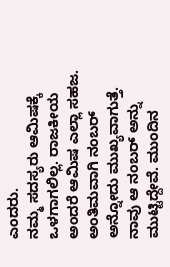ಎಂದರು.
ನಮ್ಮ‌ ಸದಸ್ಯರು ಆಮಿಷಕ್ಕೆ ಒಳಗಾಗಲಿಲ್ಲ. ರಾಜಕೀಯ ಅಂದರೆ ಆಮಿಷ ಎಲ್ಲಾ ಸಹಜ. ಅಂತಿಮವಾಗಿ ನಂಬರ್ ಅನ್ನೋದು ಮುಖ್ಯವಾಗುತ್ತೆ. ನಾವು ಆ ನಂಬರ್‌ ಅನ್ನು ಮುಟ್ಟಿದ್ದೇವೆ. ಮುಂದಿನ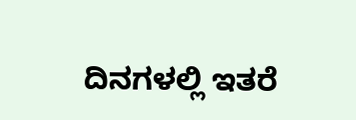ದಿನಗಳಲ್ಲಿ ಇತರೆ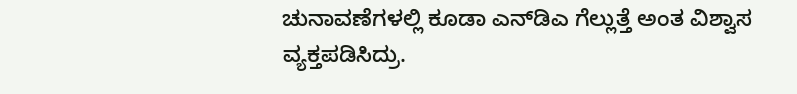ಚುನಾವಣೆಗಳಲ್ಲಿ ಕೂಡಾ ಎನ್‌ಡಿಎ ಗೆಲ್ಲುತ್ತೆ ಅಂತ ವಿಶ್ವಾಸ ವ್ಯಕ್ತಪಡಿಸಿದ್ರು.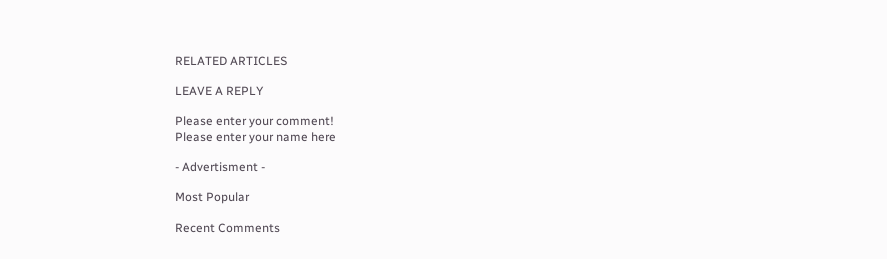RELATED ARTICLES

LEAVE A REPLY

Please enter your comment!
Please enter your name here

- Advertisment -

Most Popular

Recent Comments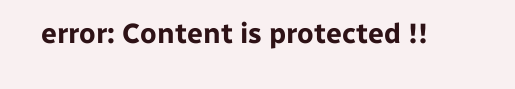error: Content is protected !!